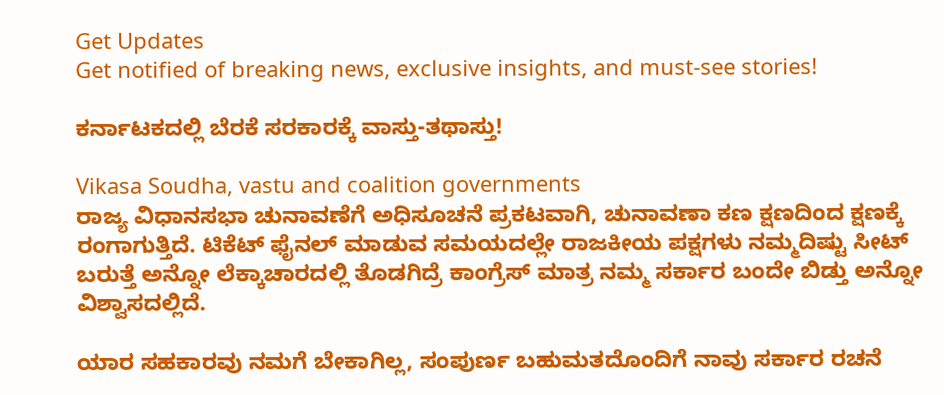Get Updates
Get notified of breaking news, exclusive insights, and must-see stories!

ಕರ್ನಾಟಕದಲ್ಲಿ ಬೆರಕೆ ಸರಕಾರಕ್ಕೆ ವಾಸ್ತು-ತಥಾಸ್ತು!

Vikasa Soudha, vastu and coalition governments
ರಾಜ್ಯ ವಿಧಾನಸಭಾ ಚುನಾವಣೆಗೆ ಅಧಿಸೂಚನೆ ಪ್ರಕಟವಾಗಿ, ಚುನಾವಣಾ ಕಣ ಕ್ಷಣದಿಂದ ಕ್ಷಣಕ್ಕೆ ರಂಗಾಗುತ್ತಿದೆ. ಟಿಕೆಟ್ ಫೈನಲ್ ಮಾಡುವ ಸಮಯದಲ್ಲೇ ರಾಜಕೀಯ ಪಕ್ಷಗಳು ನಮ್ಮದಿಷ್ಟು ಸೀಟ್ ಬರುತ್ತೆ ಅನ್ನೋ ಲೆಕ್ಕಾಚಾರದಲ್ಲಿ ತೊಡಗಿದ್ರೆ ಕಾಂಗ್ರೆಸ್ ಮಾತ್ರ ನಮ್ಮ ಸರ್ಕಾರ ಬಂದೇ ಬಿಡ್ತು ಅನ್ನೋ ವಿಶ್ವಾಸದಲ್ಲಿದೆ.

ಯಾರ ಸಹಕಾರವು ನಮಗೆ ಬೇಕಾಗಿಲ್ಲ, ಸಂಪುರ್ಣ ಬಹುಮತದೊಂದಿಗೆ ನಾವು ಸರ್ಕಾರ ರಚನೆ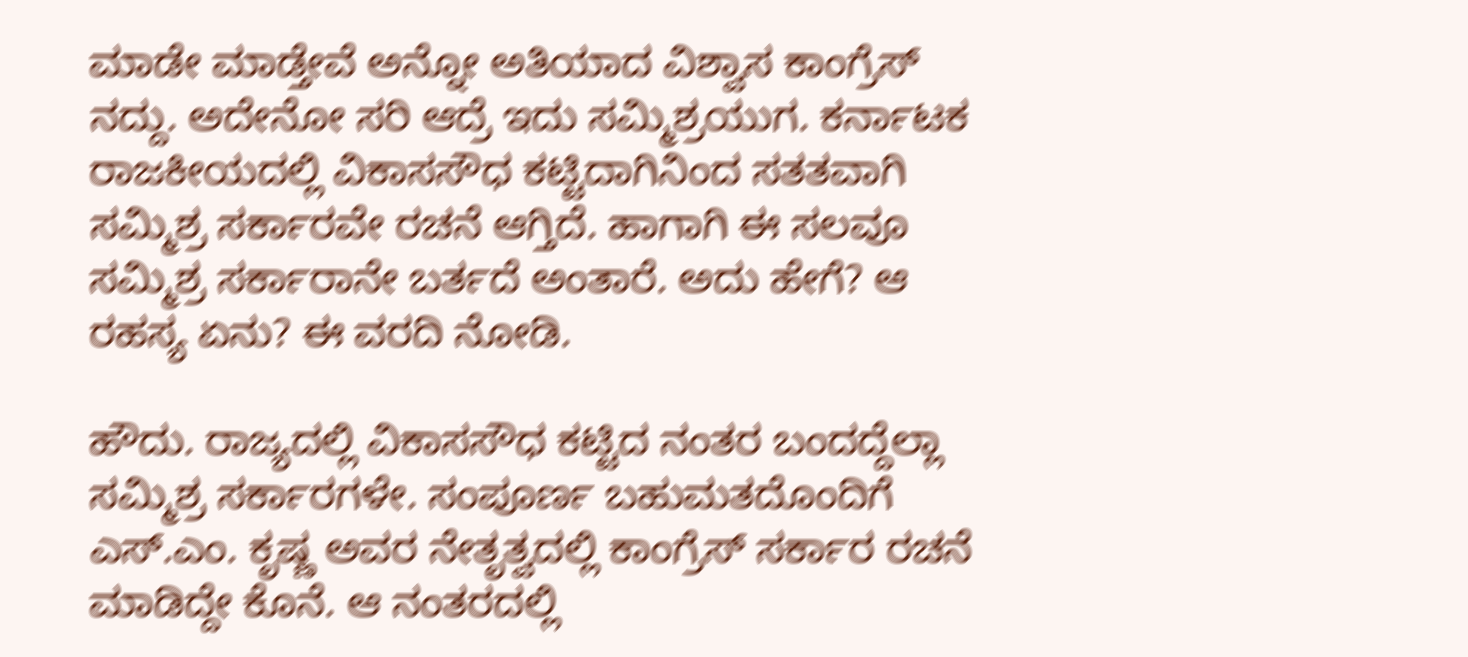ಮಾಡೇ ಮಾಡ್ತೇವೆ ಅನ್ನೋ ಅತಿಯಾದ ವಿಶ್ವಾಸ ಕಾಂಗ್ರೆಸ್ ನದ್ದು. ಅದೇನೋ ಸರಿ ಆದ್ರೆ ಇದು ಸಮ್ಮಿಶ್ರಯುಗ. ಕರ್ನಾಟಕ ರಾಜಕೀಯದಲ್ಲಿ ವಿಕಾಸಸೌಧ ಕಟ್ಟಿದಾಗಿನಿಂದ ಸತತವಾಗಿ ಸಮ್ಮಿಶ್ರ ಸರ್ಕಾರವೇ ರಚನೆ ಆಗ್ತಿದೆ. ಹಾಗಾಗಿ ಈ ಸಲವೂ ಸಮ್ಮಿಶ್ರ ಸರ್ಕಾರಾನೇ ಬರ್ತದೆ ಅಂತಾರೆ. ಅದು ಹೇಗೆ? ಆ ರಹಸ್ಯ ಏನು? ಈ ವರದಿ ನೋಡಿ.

ಹೌದು. ರಾಜ್ಯದಲ್ಲಿ ವಿಕಾಸಸೌಧ ಕಟ್ಟಿದ ನಂತರ ಬಂದದ್ದೆಲ್ಲಾ ಸಮ್ಮಿಶ್ರ ಸರ್ಕಾರಗಳೇ. ಸಂಪೂರ್ಣ ಬಹುಮತದೊಂದಿಗೆ ಎಸ್.ಎಂ. ಕೃಷ್ಣ ಅವರ ನೇತೃತ್ವದಲ್ಲಿ ಕಾಂಗ್ರೆಸ್ ಸರ್ಕಾರ ರಚನೆ ಮಾಡಿದ್ದೇ ಕೊನೆ. ಆ ನಂತರದಲ್ಲಿ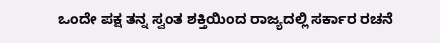ಒಂದೇ ಪಕ್ಷ ತನ್ನ ಸ್ವಂತ ಶಕ್ತಿಯಿಂದ ರಾಜ್ಯದಲ್ಲಿ ಸರ್ಕಾರ ರಚನೆ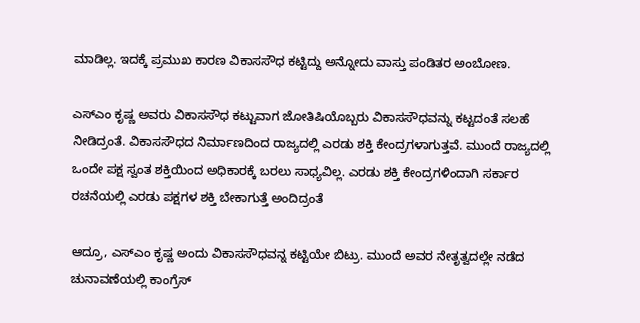ಮಾಡಿಲ್ಲ. ಇದಕ್ಕೆ ಪ್ರಮುಖ ಕಾರಣ ವಿಕಾಸಸೌಧ ಕಟ್ಟಿದ್ದು ಅನ್ನೋದು ವಾಸ್ತು ಪಂಡಿತರ ಅಂಬೋಣ.

ಎಸ್ಎಂ ಕೃಷ್ಣ ಅವರು ವಿಕಾಸಸೌಧ ಕಟ್ಟುವಾಗ ಜೋತಿಷಿಯೊಬ್ಬರು ವಿಕಾಸಸೌಧವನ್ನು ಕಟ್ಟದಂತೆ ಸಲಹೆ ನೀಡಿದ್ರಂತೆ. ವಿಕಾಸಸೌಧದ ನಿರ್ಮಾಣದಿಂದ ರಾಜ್ಯದಲ್ಲಿ ಎರಡು ಶಕ್ತಿ ಕೇಂದ್ರಗಳಾಗುತ್ತವೆ. ಮುಂದೆ ರಾಜ್ಯದಲ್ಲಿ ಒಂದೇ ಪಕ್ಷ ಸ್ವಂತ ಶಕ್ತಿಯಿಂದ ಅಧಿಕಾರಕ್ಕೆ ಬರಲು ಸಾಧ್ಯವಿಲ್ಲ. ಎರಡು ಶಕ್ತಿ ಕೇಂದ್ರಗಳಿಂದಾಗಿ ಸರ್ಕಾರ ರಚನೆಯಲ್ಲಿ ಎರಡು ಪಕ್ಷಗಳ ಶಕ್ತಿ ಬೇಕಾಗುತ್ತೆ ಅಂದಿದ್ರಂತೆ

ಆದ್ರೂ, ಎಸ್ಎಂ ಕೃಷ್ಣ ಅಂದು ವಿಕಾಸಸೌಧವನ್ನ ಕಟ್ಟಿಯೇ ಬಿಟ್ರು. ಮುಂದೆ ಅವರ ನೇತೃತ್ವದಲ್ಲೇ ನಡೆದ ಚುನಾವಣೆಯಲ್ಲಿ ಕಾಂಗ್ರೆಸ್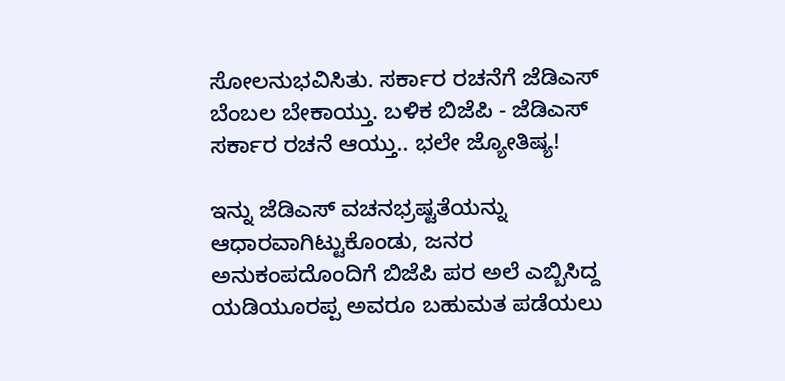ಸೋಲನುಭವಿಸಿತು. ಸರ್ಕಾರ ರಚನೆಗೆ ಜೆಡಿಎಸ್ ಬೆಂಬಲ ಬೇಕಾಯ್ತು. ಬಳಿಕ ಬಿಜೆಪಿ - ಜೆಡಿಎಸ್ ಸರ್ಕಾರ ರಚನೆ ಆಯ್ತು.. ಭಲೇ ಜ್ಯೋತಿಷ್ಯ!

ಇನ್ನು ಜೆಡಿಎಸ್ ವಚನಭ್ರಷ್ಟತೆಯನ್ನು ಆಧಾರವಾಗಿಟ್ಟುಕೊಂಡು, ಜನರ ಅನುಕಂಪದೊಂದಿಗೆ ಬಿಜೆಪಿ ಪರ ಅಲೆ ಎಬ್ಬಿಸಿದ್ದ ಯಡಿಯೂರಪ್ಪ ಅವರೂ ಬಹುಮತ ಪಡೆಯಲು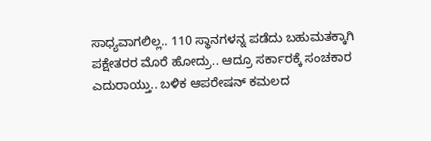ಸಾಧ್ಯವಾಗಲಿಲ್ಲ.. 110 ಸ್ಥಾನಗಳನ್ನ ಪಡೆದು ಬಹುಮತಕ್ಕಾಗಿ ಪಕ್ಷೇತರರ ಮೊರೆ ಹೋದ್ರು.. ಆದ್ರೂ ಸರ್ಕಾರಕ್ಕೆ ಸಂಚಕಾರ ಎದುರಾಯ್ತು.. ಬಳಿಕ ಆಪರೇಷನ್ ಕಮಲದ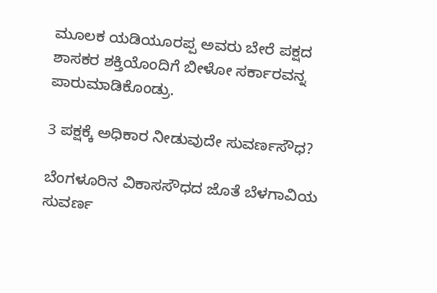ಮೂಲಕ ಯಡಿಯೂರಪ್ಪ ಅವರು ಬೇರೆ ಪಕ್ಷದ ಶಾಸಕರ ಶಕ್ತಿಯೊಂದಿಗೆ ಬೀಳೋ ಸರ್ಕಾರವನ್ನ ಪಾರುಮಾಡಿಕೊಂಡ್ರು.

3 ಪಕ್ಷಕ್ಕೆ ಅಧಿಕಾರ ನೀಡುವುದೇ ಸುವರ್ಣಸೌಧ?

ಬೆಂಗಳೂರಿನ ವಿಕಾಸಸೌಧದ ಜೊತೆ ಬೆಳಗಾವಿಯ ಸುವರ್ಣ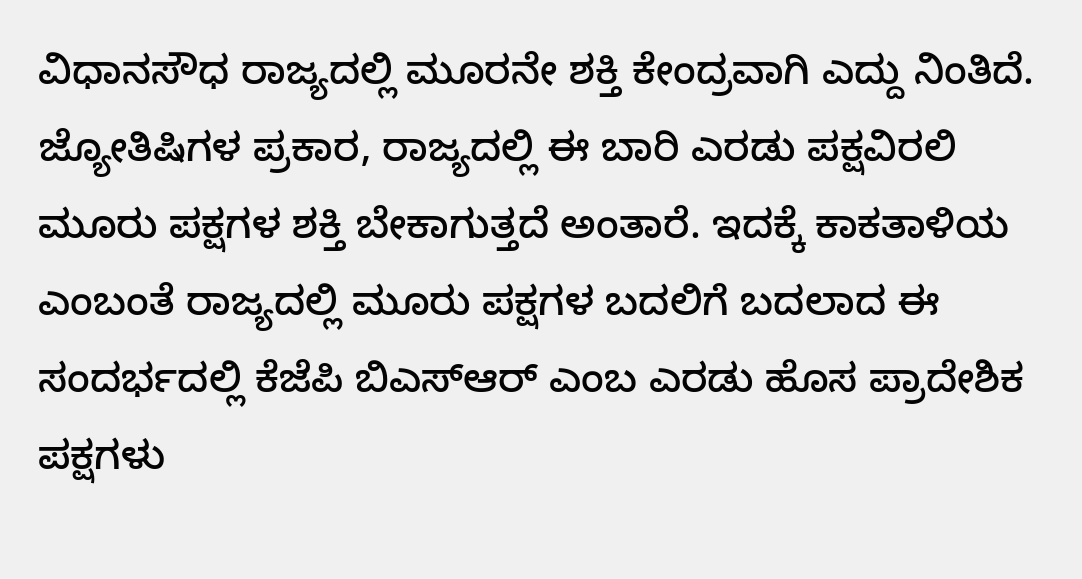ವಿಧಾನಸೌಧ ರಾಜ್ಯದಲ್ಲಿ ಮೂರನೇ ಶಕ್ತಿ ಕೇಂದ್ರವಾಗಿ ಎದ್ದು ನಿಂತಿದೆ. ಜ್ಯೋತಿಷಿಗಳ ಪ್ರಕಾರ, ರಾಜ್ಯದಲ್ಲಿ ಈ ಬಾರಿ ಎರಡು ಪಕ್ಷವಿರಲಿ ಮೂರು ಪಕ್ಷಗಳ ಶಕ್ತಿ ಬೇಕಾಗುತ್ತದೆ ಅಂತಾರೆ. ಇದಕ್ಕೆ ಕಾಕತಾಳಿಯ ಎಂಬಂತೆ ರಾಜ್ಯದಲ್ಲಿ ಮೂರು ಪಕ್ಷಗಳ ಬದಲಿಗೆ ಬದಲಾದ ಈ ಸಂದರ್ಭದಲ್ಲಿ ಕೆಜೆಪಿ ಬಿಎಸ್‍ಆರ್ ಎಂಬ ಎರಡು ಹೊಸ ಪ್ರಾದೇಶಿಕ ಪಕ್ಷಗಳು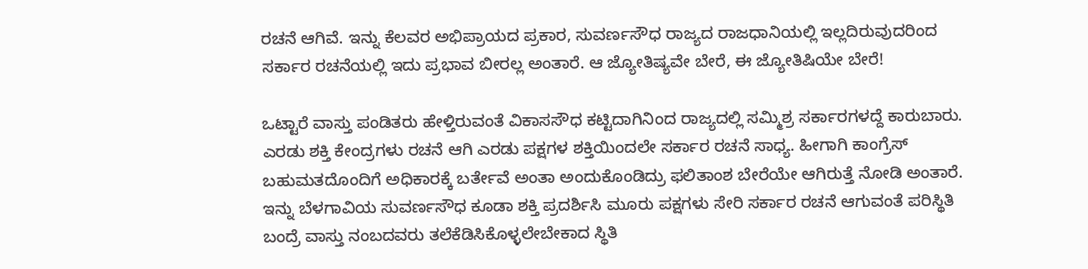ರಚನೆ ಆಗಿವೆ. ಇನ್ನು ಕೆಲವರ ಅಭಿಪ್ರಾಯದ ಪ್ರಕಾರ, ಸುವರ್ಣಸೌಧ ರಾಜ್ಯದ ರಾಜಧಾನಿಯಲ್ಲಿ ಇಲ್ಲದಿರುವುದರಿಂದ ಸರ್ಕಾರ ರಚನೆಯಲ್ಲಿ ಇದು ಪ್ರಭಾವ ಬೀರಲ್ಲ ಅಂತಾರೆ. ಆ ಜ್ಯೋತಿಷ್ಯವೇ ಬೇರೆ, ಈ ಜ್ಯೋತಿಷಿಯೇ ಬೇರೆ!

ಒಟ್ಟಾರೆ ವಾಸ್ತು ಪಂಡಿತರು ಹೇಳ್ತಿರುವಂತೆ ವಿಕಾಸಸೌಧ ಕಟ್ಟಿದಾಗಿನಿಂದ ರಾಜ್ಯದಲ್ಲಿ ಸಮ್ಮಿಶ್ರ ಸರ್ಕಾರಗಳದ್ದೆ ಕಾರುಬಾರು. ಎರಡು ಶಕ್ತಿ ಕೇಂದ್ರಗಳು ರಚನೆ ಆಗಿ ಎರಡು ಪಕ್ಷಗಳ ಶಕ್ತಿಯಿಂದಲೇ ಸರ್ಕಾರ ರಚನೆ ಸಾಧ್ಯ. ಹೀಗಾಗಿ ಕಾಂಗ್ರೆಸ್ ಬಹುಮತದೊಂದಿಗೆ ಅಧಿಕಾರಕ್ಕೆ ಬರ್ತೇವೆ ಅಂತಾ ಅಂದುಕೊಂಡಿದ್ರು ಫಲಿತಾಂಶ ಬೇರೆಯೇ ಆಗಿರುತ್ತೆ ನೋಡಿ ಅಂತಾರೆ. ಇನ್ನು ಬೆಳಗಾವಿಯ ಸುವರ್ಣಸೌಧ ಕೂಡಾ ಶಕ್ತಿ ಪ್ರದರ್ಶಿಸಿ ಮೂರು ಪಕ್ಷಗಳು ಸೇರಿ ಸರ್ಕಾರ ರಚನೆ ಆಗುವಂತೆ ಪರಿಸ್ಥಿತಿ ಬಂದ್ರೆ ವಾಸ್ತು ನಂಬದವರು ತಲೆಕೆಡಿಸಿಕೊಳ್ಳಲೇಬೇಕಾದ ಸ್ಥಿತಿ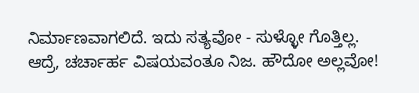ನಿರ್ಮಾಣವಾಗಲಿದೆ. ಇದು ಸತ್ಯವೋ - ಸುಳ್ಳೋ ಗೊತ್ತಿಲ್ಲ. ಆದ್ರೆ, ಚರ್ಚಾರ್ಹ ವಿಷಯವಂತೂ ನಿಜ. ಹೌದೋ ಅಲ್ಲವೋ!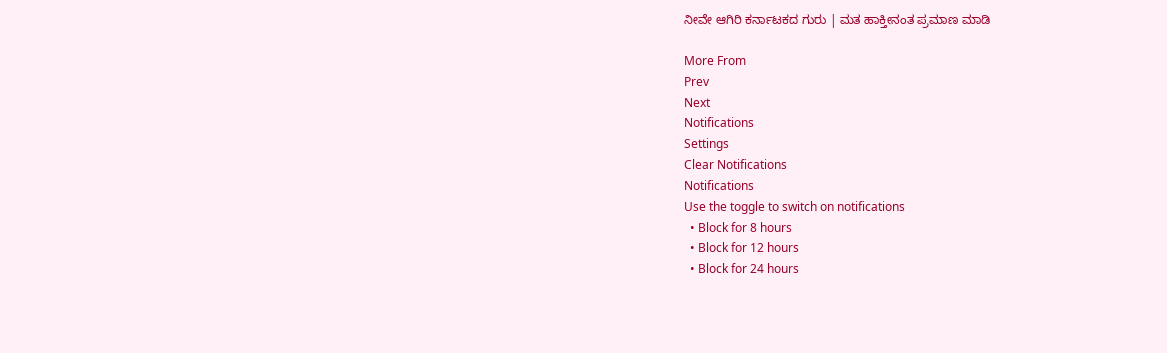ನೀವೇ ಆಗಿರಿ ಕರ್ನಾಟಕದ ಗುರು | ಮತ ಹಾಕ್ತೀನಂತ ಪ್ರಮಾಣ ಮಾಡಿ

More From
Prev
Next
Notifications
Settings
Clear Notifications
Notifications
Use the toggle to switch on notifications
  • Block for 8 hours
  • Block for 12 hours
  • Block for 24 hours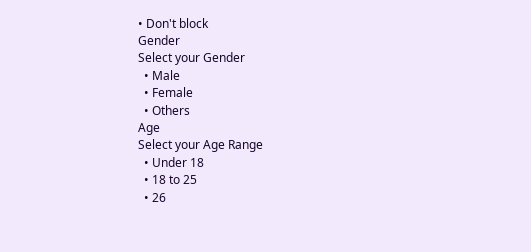• Don't block
Gender
Select your Gender
  • Male
  • Female
  • Others
Age
Select your Age Range
  • Under 18
  • 18 to 25
  • 26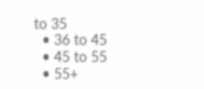to 35
  • 36 to 45
  • 45 to 55
  • 55+